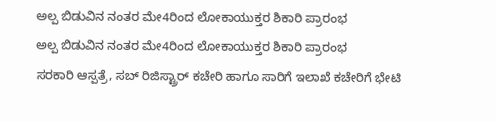ಅಲ್ಪ ಬಿಡುವಿನ ನಂತರ ಮೇ4ರಿಂದ ಲೋಕಾಯುಕ್ತರ ಶಿಕಾರಿ ಪ್ರಾರಂಭ
ಅಲ್ಪ ಬಿಡುವಿನ ನಂತರ ಮೇ4ರಿಂದ ಲೋಕಾಯುಕ್ತರ ಶಿಕಾರಿ ಪ್ರಾರಂಭ
ಸರಕಾರಿ ಆಸ್ಪತ್ರೆ, ಸಬ್ ರಿಜಿಸ್ಟ್ರಾರ್ ಕಚೇರಿ ಹಾಗೂ ಸಾರಿಗೆ ಇಲಾಖೆ ಕಚೇರಿಗೆ ಭೇಟಿ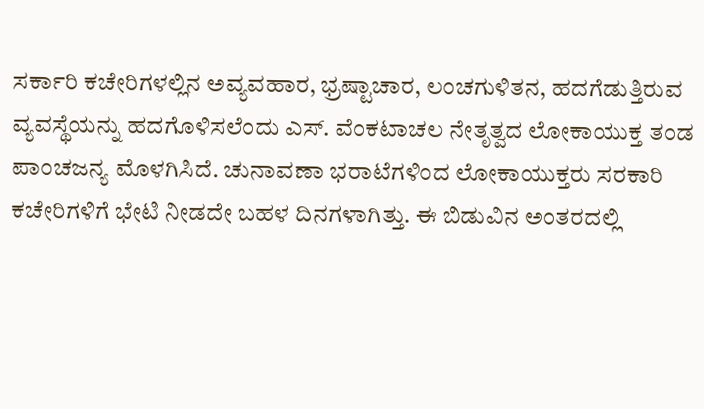ಸರ್ಕಾರಿ ಕಚೇರಿಗಳಲ್ಲಿನ ಅವ್ಯವಹಾರ, ಭ್ರಷ್ಟಾಚಾರ, ಲಂಚಗುಳಿತನ, ಹದಗೆಡುತ್ತಿರುವ ವ್ಯವಸ್ಥೆಯನ್ನು ಹದಗೊಳಿಸಲೆಂದು ಎಸ್. ವೆಂಕಟಾಚಲ ನೇತೃತ್ವದ ಲೋಕಾಯುಕ್ತ ತಂಡ ಪಾಂಚಜನ್ಯ ಮೊಳಗಿಸಿದೆ. ಚುನಾವಣಾ ಭರಾಟೆಗಳಿಂದ ಲೋಕಾಯುಕ್ತರು ಸರಕಾರಿ ಕಚೇರಿಗಳಿಗೆ ಭೇಟಿ ನೀಡದೇ ಬಹಳ ದಿನಗಳಾಗಿತ್ತು. ಈ ಬಿಡುವಿನ ಅಂತರದಲ್ಲಿ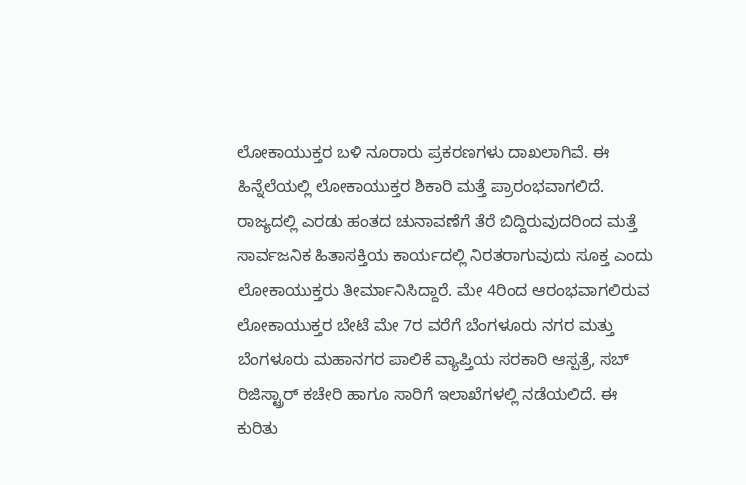ಲೋಕಾಯುಕ್ತರ ಬಳಿ ನೂರಾರು ಪ್ರಕರಣಗಳು ದಾಖಲಾಗಿವೆ. ಈ ಹಿನ್ನೆಲೆಯಲ್ಲಿ ಲೋಕಾಯುಕ್ತರ ಶಿಕಾರಿ ಮತ್ತೆ ಪ್ರಾರಂಭವಾಗಲಿದೆ.
ರಾಜ್ಯದಲ್ಲಿ ಎರಡು ಹಂತದ ಚುನಾವಣೆಗೆ ತೆರೆ ಬಿದ್ದಿರುವುದರಿಂದ ಮತ್ತೆ ಸಾರ್ವಜನಿಕ ಹಿತಾಸಕ್ತಿಯ ಕಾರ್ಯದಲ್ಲಿ ನಿರತರಾಗುವುದು ಸೂಕ್ತ ಎಂದು ಲೋಕಾಯುಕ್ತರು ತೀರ್ಮಾನಿಸಿದ್ದಾರೆ. ಮೇ 4ರಿಂದ ಆರಂಭವಾಗಲಿರುವ ಲೋಕಾಯುಕ್ತರ ಬೇಟೆ ಮೇ 7ರ ವರೆಗೆ ಬೆಂಗಳೂರು ನಗರ ಮತ್ತು ಬೆಂಗಳೂರು ಮಹಾನಗರ ಪಾಲಿಕೆ ವ್ಯಾಪ್ತಿಯ ಸರಕಾರಿ ಆಸ್ಪತ್ರೆ, ಸಬ್ ರಿಜಿಸ್ಟ್ರಾರ್ ಕಚೇರಿ ಹಾಗೂ ಸಾರಿಗೆ ಇಲಾಖೆಗಳಲ್ಲಿ ನಡೆಯಲಿದೆ. ಈ ಕುರಿತು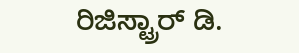ರಿಜಿಸ್ಟ್ರಾರ್ ಡಿ.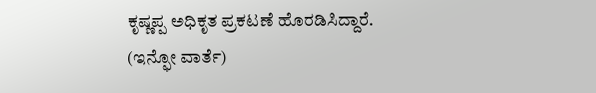ಕೃಷ್ಣಪ್ಪ ಅಧಿಕೃತ ಪ್ರಕಟಣೆ ಹೊರಡಿಸಿದ್ದಾರೆ.
(ಇನ್ಫೋ ವಾರ್ತೆ)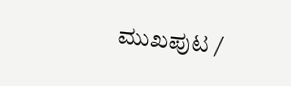ಮುಖಪುಟ /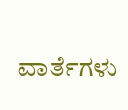ವಾರ್ತೆಗಳು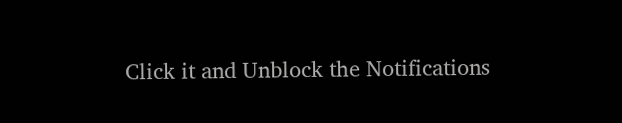Click it and Unblock the Notifications